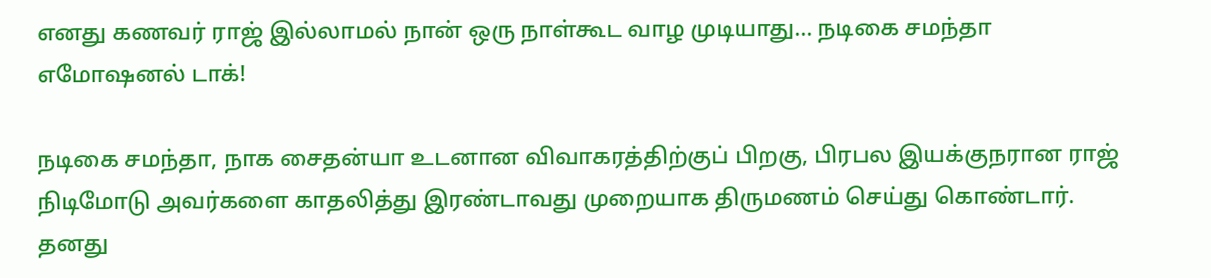எனது கணவர் ராஜ் இல்லாமல் நான் ஒரு நாள்கூட வாழ முடியாது… நடிகை சமந்தா எமோஷனல் டாக்!

நடிகை சமந்தா, நாக சைதன்யா உடனான விவாகரத்திற்குப் பிறகு, பிரபல இயக்குநரான ராஜ் நிடிமோடு அவர்களை காதலித்து இரண்டாவது முறையாக திருமணம் செய்து கொண்டார். தனது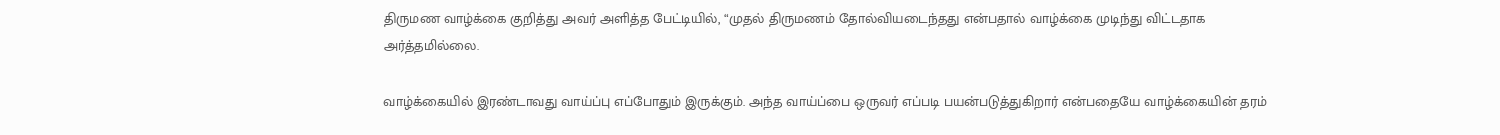திருமண வாழ்க்கை குறித்து அவர் அளித்த பேட்டியில், “முதல் திருமணம் தோல்வியடைந்தது என்பதால் வாழ்க்கை முடிந்து விட்டதாக அர்த்தமில்லை.

வாழ்க்கையில் இரண்டாவது வாய்ப்பு எப்போதும் இருக்கும். அந்த வாய்ப்பை ஒருவர் எப்படி பயன்படுத்துகிறார் என்பதையே வாழ்க்கையின் தரம்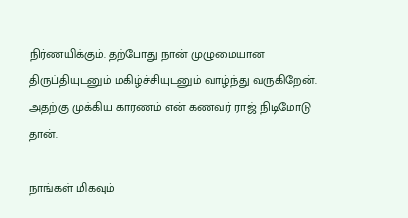நிர்ணயிக்கும். தற்போது நான் முழுமையான திருப்தியுடனும் மகிழ்ச்சியுடனும் வாழ்ந்து வருகிறேன். அதற்கு முக்கிய காரணம் என் கணவர் ராஜ் நிடிமோடு தான்.

நாங்கள் மிகவும்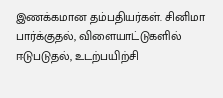இணக்கமான தம்பதியர்கள். சினிமா பார்க்குதல், விளையாட்டுகளில் ஈடுபடுதல், உடற்பயிற்சி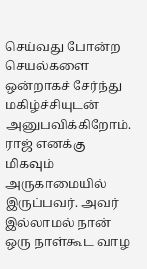செய்வது போன்ற செயல்களை ஒன்றாகச் சேர்ந்து மகிழ்ச்சியுடன் அனுபவிக்கிறோம். ராஜ் எனக்கு மிகவும் அருகாமையில் இருப்பவர். அவர் இல்லாமல் நான் ஒரு நாள்கூட வாழ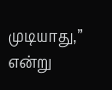முடியாது,” என்று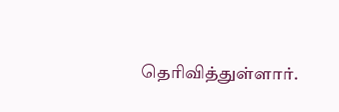தெரிவித்துள்ளார்.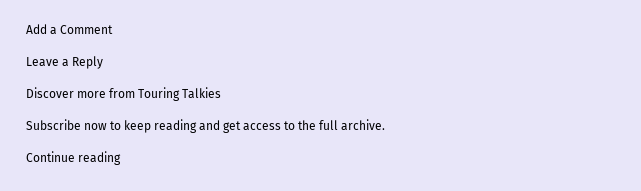Add a Comment

Leave a Reply

Discover more from Touring Talkies

Subscribe now to keep reading and get access to the full archive.

Continue reading